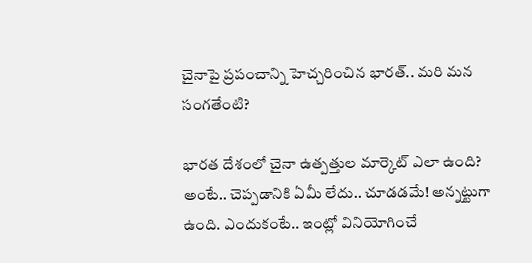చైనాపై ప్ర‌పంచాన్ని హెచ్చ‌రించిన భార‌త్‌.. మ‌రి మ‌న సంగ‌తేంటి?

భార‌త దేశంలో చైనా ఉత్ప‌త్తుల మార్కెట్ ఎలా ఉంది? అంటే.. చెప్ప‌డానికి ఏమీ లేదు.. చూడ‌డ‌మే! అన్న‌ట్టుగా ఉంది. ఎందుకంటే.. ఇంట్లో వినియోగించే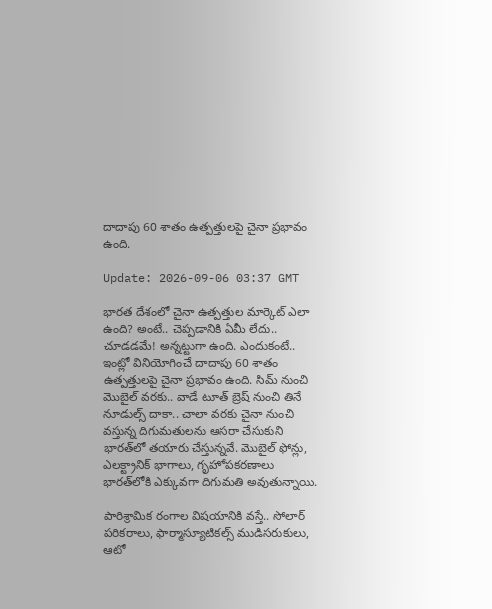దాదాపు 60 శాతం ఉత్ప‌త్తుల‌పై చైనా ప్ర‌భావం ఉంది.

Update: 2026-09-06 03:37 GMT

భార‌త దేశంలో చైనా ఉత్ప‌త్తుల మార్కెట్ ఎలా ఉంది? అంటే.. చెప్ప‌డానికి ఏమీ లేదు.. చూడ‌డ‌మే! అన్న‌ట్టుగా ఉంది. ఎందుకంటే.. ఇంట్లో వినియోగించే దాదాపు 60 శాతం ఉత్ప‌త్తుల‌పై చైనా ప్ర‌భావం ఉంది. సిమ్ నుంచి మొబైల్ వ‌ర‌కు.. వాడే టూత్ బ్రెష్ నుంచి తినే నూడుల్స్ దాకా.. చాలా వ‌ర‌కు చైనా నుంచి వ‌స్తున్న దిగుమ‌తుల‌ను ఆస‌రా చేసుకుని భార‌త్‌లో త‌యారు చేస్తున్న‌వే. మొబైల్ ఫోన్లు, ఎలక్ట్రానిక్ భాగాలు, గృహోపకరణాలు భారత్‌లోకి ఎక్కువగా దిగుమతి అవుతున్నాయి.

పారిశ్రామిక రంగాల విష‌యానికి వ‌స్తే.. సోలార్ పరికరాలు, ఫార్మాస్యూటికల్స్ ముడిసరుకులు, ఆటో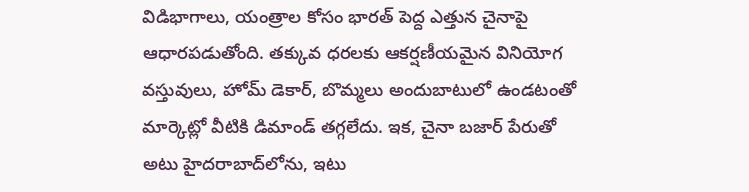విడిభాగాలు, యంత్రాల కోసం భారత్ పెద్ద ఎత్తున చైనాపై ఆధారపడుతోంది. తక్కువ ధరలకు ఆకర్షణీయమైన వినియోగ వస్తువులు, హోమ్ డెకార్, బొమ్మలు అందుబాటులో ఉండటంతో మార్కెట్లో వీటికి డిమాండ్ తగ్గలేదు. ఇక‌, చైనా బ‌జార్ పేరుతో అటు హైద‌రాబాద్‌లోను, ఇటు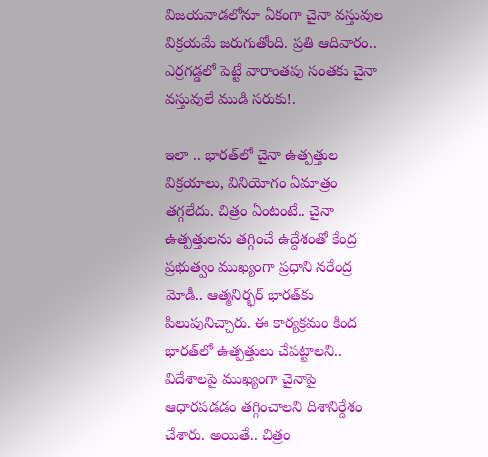విజ‌య‌వాడ‌లోనూ ఏకంగా చైనా వ‌స్తువుల విక్ర‌య‌మే జ‌రుగుతోంది. ప్ర‌తి ఆదివారం.. ఎర్ర‌గ‌డ్డ‌లో పెట్టే వారాంత‌పు సంత‌కు చైనా వ‌స్తువులే ముడి స‌రుకు!.

ఇలా .. భార‌త్‌లో చైనా ఉత్ప‌త్తుల విక్ర‌యాలు, వినియోగం ఏమాత్రం త‌గ్గ‌లేదు. చిత్రం ఏంటంటే.. చైనా ఉత్ప‌త్తులను త‌గ్గించే ఉద్దేశంతో కేంద్ర ప్ర‌భుత్వం ముఖ్యంగా ప్ర‌ధాని న‌రేంద్ర మోడీ.. ఆత్మ‌నిర్భ‌ర్ భార‌త్‌కు పిలుపునిచ్చారు. ఈ కార్య‌క్ర‌మం కింద భార‌త్‌లో ఉత్ప‌త్తులు చేప‌ట్టాల‌ని.. విదేశాల‌పై ముఖ్యంగా చైనాపై ఆధార‌ప‌డ‌డం త‌గ్గించాల‌ని దిశానిర్దేశం చేశారు. అయితే.. చిత్రం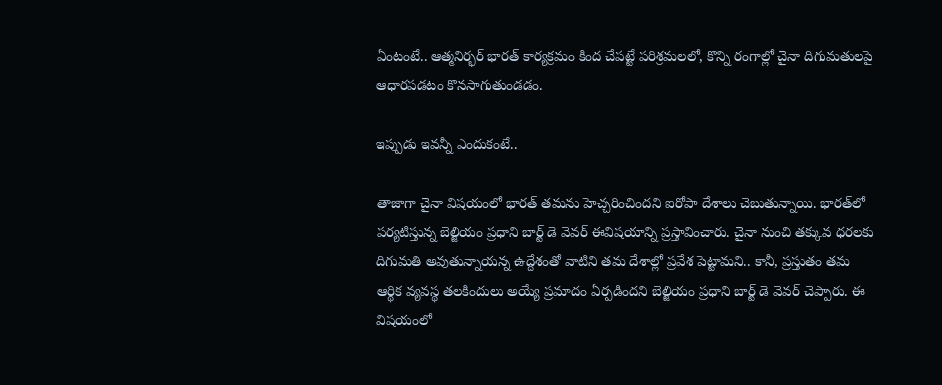ఏంటంటే.. ఆత్మ‌నిర్భ‌ర్ భార‌త్ కార్య‌క్ర‌మం కింద చేప‌ట్టే ప‌రిశ్ర‌మ‌ల‌లో, కొన్ని రంగాల్లో చైనా దిగుమతులపై ఆధారపడటం కొనసాగుతుండ‌డం.

ఇప్పుడు ఇవ‌న్నీ ఎందుకంటే..

తాజాగా చైనా విష‌యంలో భార‌త్ త‌మ‌ను హెచ్చ‌రించింద‌ని ఐరోపా దేశాలు చెబుతున్నాయి. భార‌త్‌లో ప‌ర్య‌టిస్తున్న బెల్జియం ప్రధాని బార్ట్‌ డె వెవర్ ఈవిష‌యాన్ని ప్ర‌స్తావించారు. చైనా నుంచి త‌క్కువ ధ‌ర‌ల‌కు దిగుమ‌తి అవుతున్నాయ‌న్న ఉద్దేశంతో వాటిని త‌మ దేశాల్లో ప్ర‌వేశ పెట్టామ‌ని.. కానీ, ప్ర‌స్తుతం త‌మ ఆర్థిక వ్య‌వ‌స్థ త‌ల‌కిందులు అయ్యే ప్ర‌మాదం ఏర్ప‌డింద‌ని బెల్జియం ప్రధాని బార్ట్‌ డె వెవర్ చెప్పారు. ఈ విష‌యంలో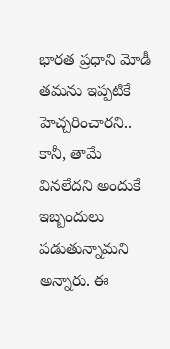భార‌త ప్ర‌ధాని మోడీ త‌మ‌ను ఇప్ప‌టికే హెచ్చ‌రించార‌ని.. కానీ, తామే విన‌లేద‌ని అందుకే ఇబ్బందులు ప‌డుతున్నామ‌ని అన్నారు. ఈ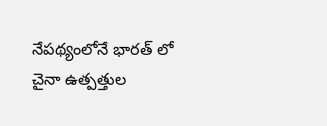నేప‌థ్యంలోనే భార‌త్ లో చైనా ఉత్ప‌త్తుల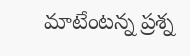మాటేంట‌న్న ప్ర‌శ్న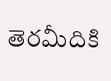తెర‌మీదికి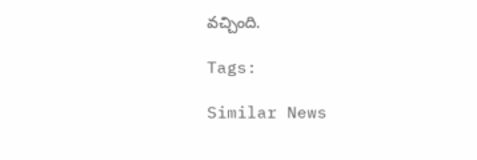వ‌చ్చింది.

Tags:

Similar News